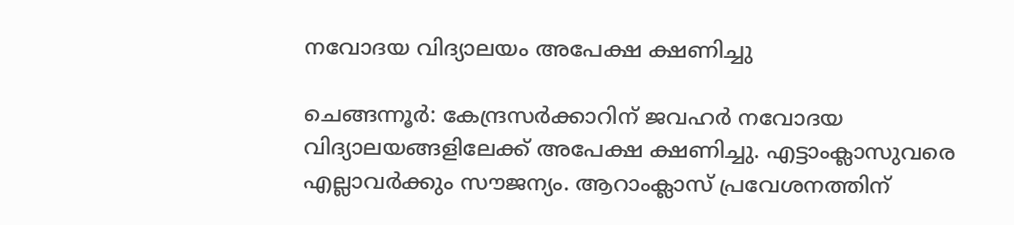നവോദയ വിദ്യാലയം അപേക്ഷ ക്ഷണിച്ചു

ചെങ്ങന്നൂർ: കേന്ദ്രസര്‍ക്കാറിന് ജവഹര്‍ നവോദയ വിദ്യാലയങ്ങളിലേക്ക് അപേക്ഷ ക്ഷണിച്ചു‍. എട്ടാംക്ലാസുവരെ എല്ലാവര്‍ക്കും സൗജന്യം. ആറാംക്ലാസ് പ്രവേശനത്തിന്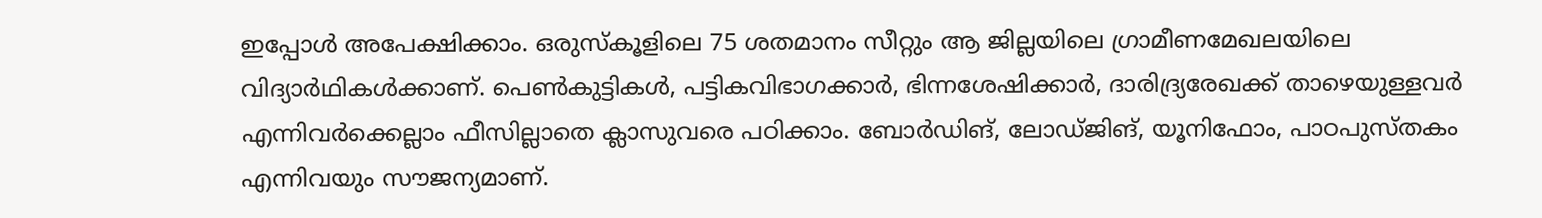ഇപ്പോള്‍ അപേക്ഷിക്കാം. ഒരുസ്‌കൂളിലെ 75 ശതമാനം സീറ്റും ആ ജില്ലയിലെ ഗ്രാമീണമേഖലയിലെ വിദ്യാര്‍ഥികള്‍ക്കാണ്. പെണ്‍കുട്ടികള്‍, പട്ടികവിഭാഗക്കാര്‍, ഭിന്നശേഷിക്കാര്‍, ദാരിദ്ര്യരേഖക്ക് താഴെയുള്ളവര്‍ എന്നിവര്‍ക്കെല്ലാം ഫീസില്ലാതെ ക്ലാസുവരെ പഠിക്കാം. ബോര്‍ഡിങ്, ലോഡ്ജിങ്, യൂനിഫോം, പാഠപുസ്തകം എന്നിവയും സൗജന്യമാണ്.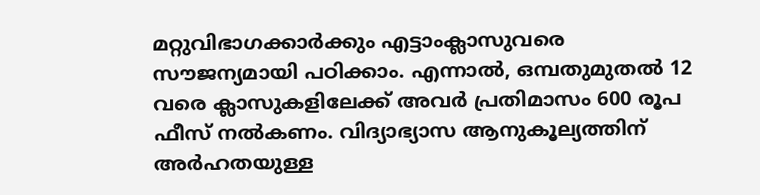മറ്റുവിഭാഗക്കാര്‍ക്കും എട്ടാംക്ലാസുവരെ സൗജന്യമായി പഠിക്കാം. എന്നാല്‍, ഒമ്പതുമുതല്‍ 12 വരെ ക്ലാസുകളിലേക്ക് അവര്‍ പ്രതിമാസം 600 രൂപ ഫീസ് നല്‍കണം. വിദ്യാഭ്യാസ ആനുകൂല്യത്തിന് അര്‍ഹതയുള്ള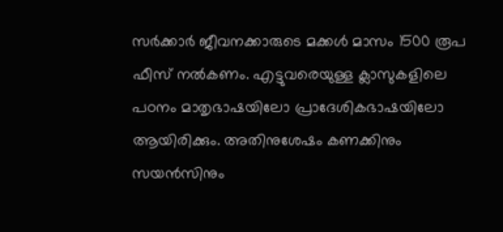സര്‍ക്കാര്‍ ജീവനക്കാരുടെ മക്കള്‍ മാസം 1500 രൂപ ഫീസ് നല്‍കണം. എട്ടുവരെയുള്ള ക്ലാസുകളിലെ പഠനം മാതൃഭാഷയിലോ പ്രാദേശികഭാഷയിലോ ആയിരിക്കും. അതിനുശേഷം കണക്കിനും സയന്‍സിനും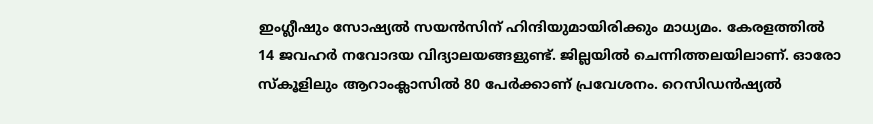ഇംഗ്ലീഷും സോഷ്യല്‍ സയന്‍സിന് ഹിന്ദിയുമായിരിക്കും മാധ്യമം. കേരളത്തില്‍ 14 ജവഹര്‍ നവോദയ വിദ്യാലയങ്ങളുണ്ട്. ജില്ലയിൽ ചെന്നിത്തലയിലാണ്. ഓരോ സ്‌കൂളിലും ആറാംക്ലാസില്‍ 80 പേര്‍ക്കാണ് പ്രവേശനം. റെസിഡന്‍ഷ്യല്‍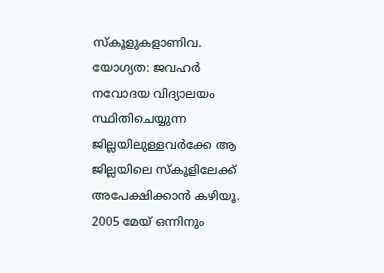സ്‌കൂളുകളാണിവ. യോഗ്യത: ജവഹര്‍ നവോദയ വിദ്യാലയം സ്ഥിതിചെയ്യുന്ന ജില്ലയിലുള്ളവര്‍ക്കേ ആ ജില്ലയിലെ സ്‌കൂളിലേക്ക് അപേക്ഷിക്കാന്‍ കഴിയൂ. 2005 മേയ് ഒന്നിനും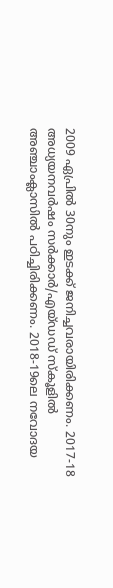2009 ഏപ്രില്‍ 30നും ഇടക്ക് ജനിച്ചവരായിരിക്കണം. 2017-18 അധ്യയനവര്‍ഷം സര്‍ക്കാര്‍/എയ്ഡഡ് സ്‌കൂളില്‍ അഞ്ചാംക്ലാസില്‍ പഠിച്ചിരിക്കണം. 2018-19ലെ നവോദയ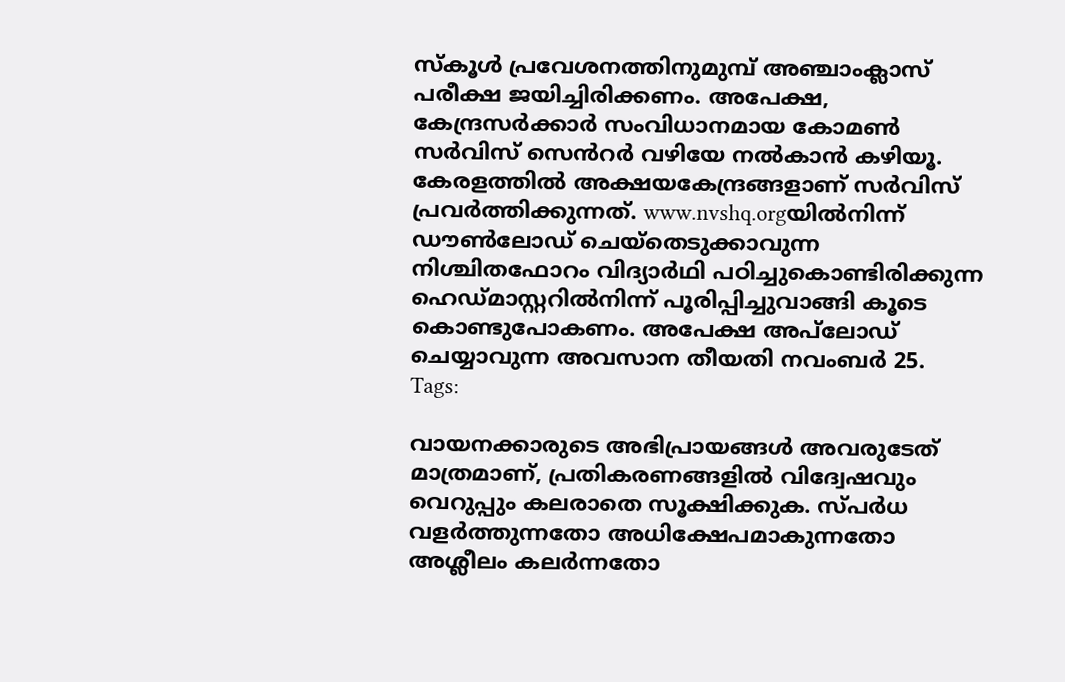സ്‌കൂള്‍ പ്രവേശനത്തിനുമുമ്പ് അഞ്ചാംക്ലാസ് പരീക്ഷ ജയിച്ചിരിക്കണം. അപേക്ഷ, കേന്ദ്രസര്‍ക്കാര്‍ സംവിധാനമായ കോമണ്‍ സര്‍വിസ് സെൻറര്‍ വഴിയേ നല്‍കാന്‍ കഴിയൂ. കേരളത്തില്‍ അക്ഷയകേന്ദ്രങ്ങളാണ് സര്‍വിസ് പ്രവര്‍ത്തിക്കുന്നത്. www.nvshq.orgയില്‍നിന്ന് ഡൗണ്‍ലോഡ് ചെയ്‌തെടുക്കാവുന്ന നിശ്ചിതഫോറം വിദ്യാര്‍ഥി പഠിച്ചുകൊണ്ടിരിക്കുന്ന ഹെഡ്മാസ്റ്ററില്‍നിന്ന് പൂരിപ്പിച്ചുവാങ്ങി കൂടെ കൊണ്ടുപോകണം. അപേക്ഷ അപ്‌ലോഡ് ചെയ്യാവുന്ന അവസാന തീയതി നവംബര്‍ 25.
Tags:

വായനക്കാരുടെ അഭിപ്രായങ്ങള്‍ അവരുടേത് മാത്രമാണ്, പ്രതികരണങ്ങളിൽ വിദ്വേഷവും വെറുപ്പും കലരാതെ സൂക്ഷിക്കുക. സ്പർധ വളർത്തുന്നതോ അധിക്ഷേപമാകുന്നതോ അശ്ലീലം കലർന്നതോ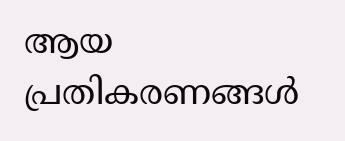ആയ പ്രതികരണങ്ങൾ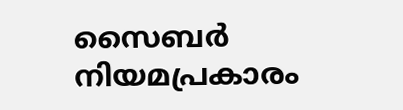സൈബർ നിയമപ്രകാരം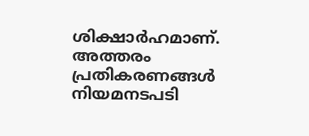ശിക്ഷാർഹമാണ്. അത്തരം പ്രതികരണങ്ങൾ നിയമനടപടി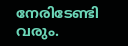നേരിടേണ്ടി വരും.